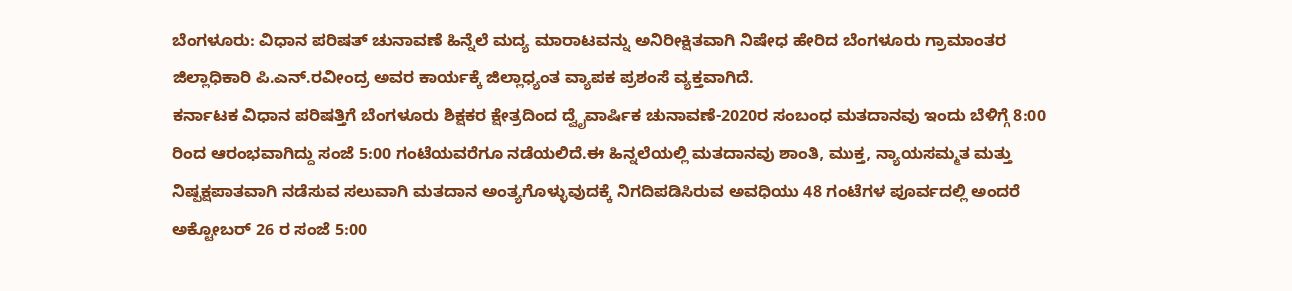ಬೆಂಗಳೂರು: ವಿಧಾನ ಪರಿಷತ್ ಚುನಾವಣೆ ಹಿನ್ನೆಲೆ ಮದ್ಯ ಮಾರಾಟವನ್ನು ಅನಿರೀಕ್ಷಿತವಾಗಿ ನಿಷೇಧ ಹೇರಿದ ಬೆಂಗಳೂರು ಗ್ರಾಮಾಂತರ ಜಿಲ್ಲಾಧಿಕಾರಿ ಪಿ.ಎನ್.ರವೀಂದ್ರ ಅವರ ಕಾರ್ಯಕ್ಕೆ ಜಿಲ್ಲಾಧ್ಯಂತ ವ್ಯಾಪಕ ಪ್ರಶಂಸೆ ವ್ಯಕ್ತವಾಗಿದೆ.
ಕರ್ನಾಟಕ ವಿಧಾನ ಪರಿಷತ್ತಿಗೆ ಬೆಂಗಳೂರು ಶಿಕ್ಷಕರ ಕ್ಷೇತ್ರದಿಂದ ದ್ವೈವಾರ್ಷಿಕ ಚುನಾವಣೆ-2020ರ ಸಂಬಂಧ ಮತದಾನವು ಇಂದು ಬೆಳಿಗ್ಗೆ 8:00 ರಿಂದ ಆರಂಭವಾಗಿದ್ದು ಸಂಜೆ 5:00 ಗಂಟೆಯವರೆಗೂ ನಡೆಯಲಿದೆ.ಈ ಹಿನ್ನಲೆಯಲ್ಲಿ ಮತದಾನವು ಶಾಂತಿ, ಮುಕ್ತ, ನ್ಯಾಯಸಮ್ಮತ ಮತ್ತು ನಿಷ್ಪಕ್ಷಪಾತವಾಗಿ ನಡೆಸುವ ಸಲುವಾಗಿ ಮತದಾನ ಅಂತ್ಯಗೊಳ್ಳುವುದಕ್ಕೆ ನಿಗದಿಪಡಿಸಿರುವ ಅವಧಿಯು 48 ಗಂಟೆಗಳ ಪೂರ್ವದಲ್ಲಿ ಅಂದರೆ ಅಕ್ಟೋಬರ್ 26 ರ ಸಂಜೆ 5:00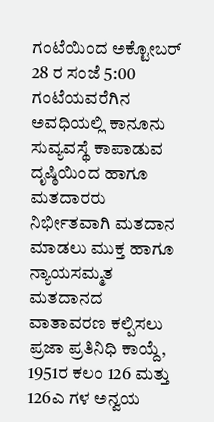ಗಂಟೆಯಿಂದ ಅಕ್ಟೋಬರ್ 28 ರ ಸಂಜೆ 5:00 ಗಂಟೆಯವರೆಗಿನ ಅವಧಿಯಲ್ಲಿ ಕಾನೂನು ಸುವ್ಯವಸ್ಥೆ ಕಾಪಾಡುವ ದೃಷ್ಠಿಯಿಂದ ಹಾಗೂ ಮತದಾರರು ನಿರ್ಭೀತವಾಗಿ ಮತದಾನ ಮಾಡಲು ಮುಕ್ತ ಹಾಗೂ ನ್ಯಾಯಸಮ್ಮತ ಮತದಾನದ ವಾತಾವರಣ ಕಲ್ಪಿಸಲು ಪ್ರಜಾ ಪ್ರತಿನಿಧಿ ಕಾಯ್ದೆ, 1951ರ ಕಲಂ 126 ಮತ್ತು 126ಎ ಗಳ ಅನ್ವಯ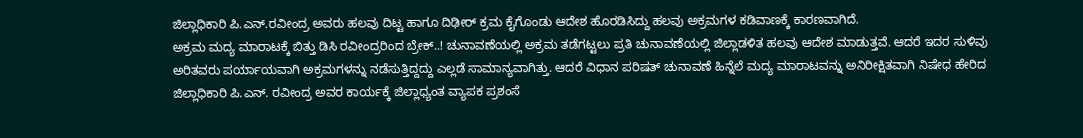ಜಿಲ್ಲಾಧಿಕಾರಿ ಪಿ.ಎನ್.ರವೀಂದ್ರ ಅವರು ಹಲವು ದಿಟ್ಟ ಹಾಗೂ ದಿಢೀರ್ ಕ್ರಮ ಕೈಗೊಂಡು ಆದೇಶ ಹೊರಡಿಸಿದ್ದು ಹಲವು ಅಕ್ರಮಗಳ ಕಡಿವಾಣಕ್ಕೆ ಕಾರಣವಾಗಿದೆ.
ಅಕ್ರಮ ಮದ್ಯ ಮಾರಾಟಕ್ಕೆ ಬಿತ್ತು ಡಿಸಿ ರವೀಂದ್ರರಿಂದ ಬ್ರೇಕ್..! ಚುನಾವಣೆಯಲ್ಲಿ ಅಕ್ರಮ ತಡೆಗಟ್ಟಲು ಪ್ರತಿ ಚುನಾವಣೆಯಲ್ಲಿ ಜಿಲ್ಲಾಡಳಿತ ಹಲವು ಆದೇಶ ಮಾಡುತ್ತವೆ. ಆದರೆ ಇದರ ಸುಳಿವು ಅರಿತವರು ಪರ್ಯಾಯವಾಗಿ ಅಕ್ರಮಗಳನ್ನು ನಡೆಸುತ್ತಿದ್ದದ್ದು ಎಲ್ಲಡೆ ಸಾಮಾನ್ಯವಾಗಿತ್ತು. ಆದರೆ ವಿಧಾನ ಪರಿಷತ್ ಚುನಾವಣೆ ಹಿನ್ನೆಲೆ ಮದ್ಯ ಮಾರಾಟವನ್ನು ಅನಿರೀಕ್ಷಿತವಾಗಿ ನಿಷೇಧ ಹೇರಿದ ಜಿಲ್ಲಾಧಿಕಾರಿ ಪಿ.ಎನ್. ರವೀಂದ್ರ ಅವರ ಕಾರ್ಯಕ್ಕೆ ಜಿಲ್ಲಾಧ್ಯಂತ ವ್ಯಾಪಕ ಪ್ರಶಂಸೆ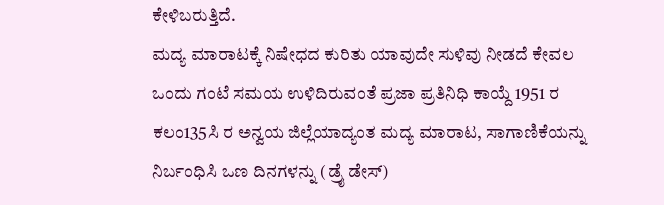ಕೇಳಿಬರುತ್ತಿದೆ.
ಮದ್ಯ ಮಾರಾಟಕ್ಕೆ ನಿಷೇಧದ ಕುರಿತು ಯಾವುದೇ ಸುಳಿವು ನೀಡದೆ ಕೇವಲ ಒಂದು ಗಂಟೆ ಸಮಯ ಉಳಿದಿರುವಂತೆ ಪ್ರಜಾ ಪ್ರತಿನಿಧಿ ಕಾಯ್ದೆ 1951 ರ ಕಲಂ135ಸಿ ರ ಅನ್ವಯ ಜಿಲ್ಲೆಯಾದ್ಯಂತ ಮದ್ಯ ಮಾರಾಟ, ಸಾಗಾಣಿಕೆಯನ್ನು ನಿರ್ಬಂಧಿಸಿ ಒಣ ದಿನಗಳನ್ನು (ಡ್ರೈ ಡೇಸ್)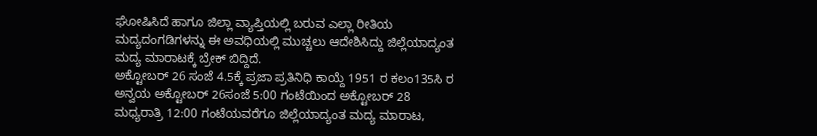ಘೋಷಿಸಿದೆ ಹಾಗೂ ಜಿಲ್ಲಾ ವ್ಯಾಪ್ತಿಯಲ್ಲಿ ಬರುವ ಎಲ್ಲಾ ರೀತಿಯ ಮದ್ಯದಂಗಡಿಗಳನ್ನು ಈ ಅವಧಿಯಲ್ಲಿ ಮುಚ್ಚಲು ಆದೇಶಿಸಿದ್ದು ಜಿಲ್ಲೆಯಾದ್ಯಂತ ಮದ್ಯ ಮಾರಾಟಕ್ಕೆ ಬ್ರೇಕ್ ಬಿದ್ದಿದೆ.
ಅಕ್ಟೋಬರ್ 26 ಸಂಜೆ 4.5ಕ್ಕೆ ಪ್ರಜಾ ಪ್ರತಿನಿಧಿ ಕಾಯ್ದೆ 1951 ರ ಕಲಂ135ಸಿ ರ ಅನ್ವಯ ಅಕ್ಟೋಬರ್ 26ಸಂಜೆ 5:00 ಗಂಟೆಯಿಂದ ಅಕ್ಟೋಬರ್ 28 ಮಧ್ಯರಾತ್ರಿ 12:00 ಗಂಟೆಯವರೆಗೂ ಜಿಲ್ಲೆಯಾದ್ಯಂತ ಮದ್ಯ ಮಾರಾಟ,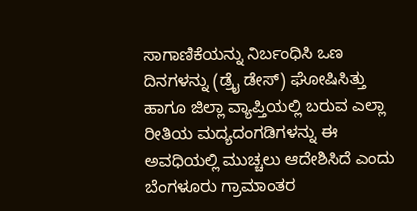ಸಾಗಾಣಿಕೆಯನ್ನು ನಿರ್ಬಂಧಿಸಿ ಒಣ ದಿನಗಳನ್ನು (ಡ್ರೈ ಡೇಸ್) ಘೋಷಿಸಿತ್ತು ಹಾಗೂ ಜಿಲ್ಲಾ ವ್ಯಾಪ್ತಿಯಲ್ಲಿ ಬರುವ ಎಲ್ಲಾ ರೀತಿಯ ಮದ್ಯದಂಗಡಿಗಳನ್ನು ಈ ಅವಧಿಯಲ್ಲಿ ಮುಚ್ಚಲು ಆದೇಶಿಸಿದೆ ಎಂದು ಬೆಂಗಳೂರು ಗ್ರಾಮಾಂತರ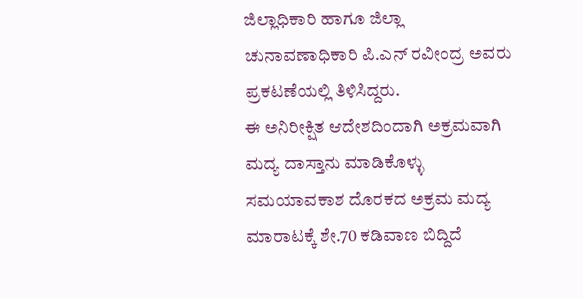ಜಿಲ್ಲಾಧಿಕಾರಿ ಹಾಗೂ ಜಿಲ್ಲಾ ಚುನಾವಣಾಧಿಕಾರಿ ಪಿ.ಎನ್ ರವೀಂದ್ರ ಅವರು ಪ್ರಕಟಣೆಯಲ್ಲಿ ತಿಳಿಸಿದ್ದರು.
ಈ ಅನಿರೀಕ್ಷಿತ ಆದೇಶದಿಂದಾಗಿ ಅಕ್ರಮವಾಗಿ ಮದ್ಯ ದಾಸ್ತಾನು ಮಾಡಿಕೊಳ್ಳು ಸಮಯಾವಕಾಶ ದೊರಕದ ಅಕ್ರಮ ಮದ್ಯ ಮಾರಾಟಕ್ಕೆ ಶೇ.70 ಕಡಿವಾಣ ಬಿದ್ದಿದೆ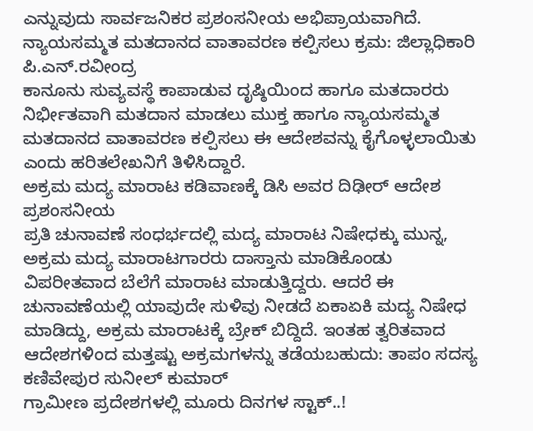ಎನ್ನುವುದು ಸಾರ್ವಜನಿಕರ ಪ್ರಶಂಸನೀಯ ಅಭಿಪ್ರಾಯವಾಗಿದೆ.
ನ್ಯಾಯಸಮ್ಮತ ಮತದಾನದ ವಾತಾವರಣ ಕಲ್ಪಿಸಲು ಕ್ರಮ: ಜಿಲ್ಲಾಧಿಕಾರಿ ಪಿ.ಎನ್.ರವೀಂದ್ರ
ಕಾನೂನು ಸುವ್ಯವಸ್ಥೆ ಕಾಪಾಡುವ ದೃಷ್ಠಿಯಿಂದ ಹಾಗೂ ಮತದಾರರು ನಿರ್ಭೀತವಾಗಿ ಮತದಾನ ಮಾಡಲು ಮುಕ್ತ ಹಾಗೂ ನ್ಯಾಯಸಮ್ಮತ ಮತದಾನದ ವಾತಾವರಣ ಕಲ್ಪಿಸಲು ಈ ಆದೇಶವನ್ನು ಕೈಗೊಳ್ಳಲಾಯಿತು ಎಂದು ಹರಿತಲೇಖನಿಗೆ ತಿಳಿಸಿದ್ದಾರೆ.
ಅಕ್ರಮ ಮದ್ಯ ಮಾರಾಟ ಕಡಿವಾಣಕ್ಕೆ ಡಿಸಿ ಅವರ ದಿಢೀರ್ ಆದೇಶ ಪ್ರಶಂಸನೀಯ
ಪ್ರತಿ ಚುನಾವಣೆ ಸಂಧರ್ಭದಲ್ಲಿ ಮದ್ಯ ಮಾರಾಟ ನಿಷೇಧಕ್ಕು ಮುನ್ನ, ಅಕ್ರಮ ಮದ್ಯ ಮಾರಾಟಗಾರರು ದಾಸ್ತಾನು ಮಾಡಿಕೊಂಡು ವಿಪರೀತವಾದ ಬೆಲೆಗೆ ಮಾರಾಟ ಮಾಡುತ್ತಿದ್ದರು. ಆದರೆ ಈ ಚುನಾವಣೆಯಲ್ಲಿ ಯಾವುದೇ ಸುಳಿವು ನೀಡದೆ ಏಕಾಏಕಿ ಮದ್ಯ ನಿಷೇಧ ಮಾಡಿದ್ದು, ಅಕ್ರಮ ಮಾರಾಟಕ್ಕೆ ಬ್ರೇಕ್ ಬಿದ್ದಿದೆ. ಇಂತಹ ತ್ವರಿತವಾದ ಆದೇಶಗಳಿಂದ ಮತ್ತಷ್ಟು ಅಕ್ರಮಗಳನ್ನು ತಡೆಯಬಹುದು: ತಾಪಂ ಸದಸ್ಯ ಕಣಿವೇಪುರ ಸುನೀಲ್ ಕುಮಾರ್
ಗ್ರಾಮೀಣ ಪ್ರದೇಶಗಳಲ್ಲಿ ಮೂರು ದಿನಗಳ ಸ್ಟಾಕ್..!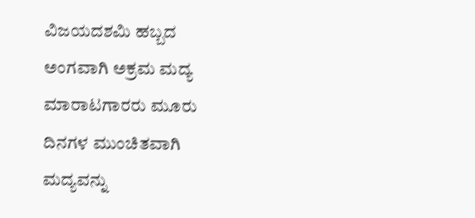ವಿಜಯದಶಮಿ ಹಬ್ಬದ ಅಂಗವಾಗಿ ಅಕ್ರಮ ಮದ್ಯ ಮಾರಾಟಗಾರರು ಮೂರು ದಿನಗಳ ಮುಂಚಿತವಾಗಿ ಮದ್ಯವನ್ನು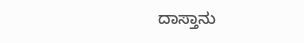ದಾಸ್ತಾನು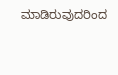ಮಾಡಿರುವುದರಿಂದ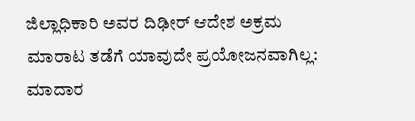ಜಿಲ್ಲಾಧಿಕಾರಿ ಅವರ ದಿಢೀರ್ ಆದೇಶ ಅಕ್ರಮ ಮಾರಾಟ ತಡೆಗೆ ಯಾವುದೇ ಪ್ರಯೋಜನವಾಗಿಲ್ಲ: ಮಾದಾರ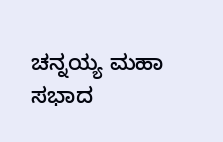ಚನ್ನಯ್ಯ ಮಹಾ ಸಭಾದ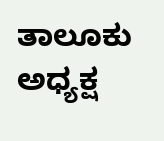ತಾಲೂಕು ಅಧ್ಯಕ್ಷ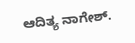ಆದಿತ್ಯ ನಾಗೇಶ್.